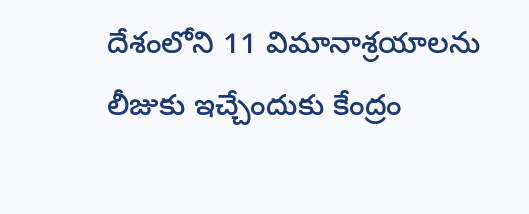దేశంలోని 11 విమానాశ్రయాలను లీజుకు ఇచ్చేందుకు కేంద్రం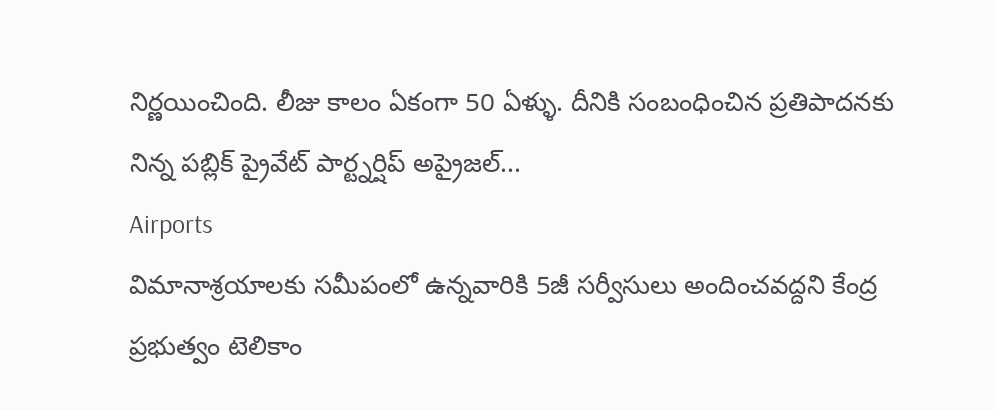నిర్ణయించింది. లీజు కాలం ఏకంగా 50 ఏళ్ళు. దీనికి సంబంధించిన ప్రతిపాదనకు నిన్న పబ్లిక్ ప్రైవేట్ పార్ట్నర్షిప్ అప్రైజల్...
Airports
విమానాశ్రయాలకు సమీపంలో ఉన్నవారికి 5జీ సర్వీసులు అందించవద్దని కేంద్ర ప్రభుత్వం టెలికాం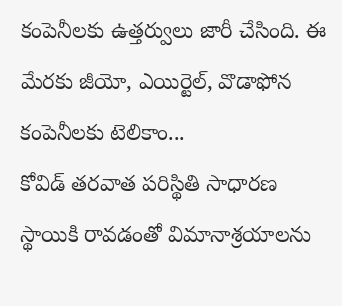కంపెనీలకు ఉత్తర్వులు జారీ చేసింది. ఈ మేరకు జీయో, ఎయిర్టెల్, వొడాఫోన కంపెనీలకు టెలికాం...
కోవిడ్ తరవాత పరిస్థితి సాధారణ స్థాయికి రావడంతో విమానాశ్రయాలను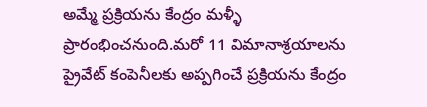అమ్మే ప్రక్రియను కేంద్రం మళ్ళీ ప్రారంభించనుంది.మరో 11 విమానాశ్రయాలను ప్రైవేట్ కంపెనీలకు అప్పగించే ప్రక్రియను కేంద్రం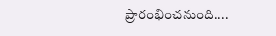ప్రారంభించనుంది....